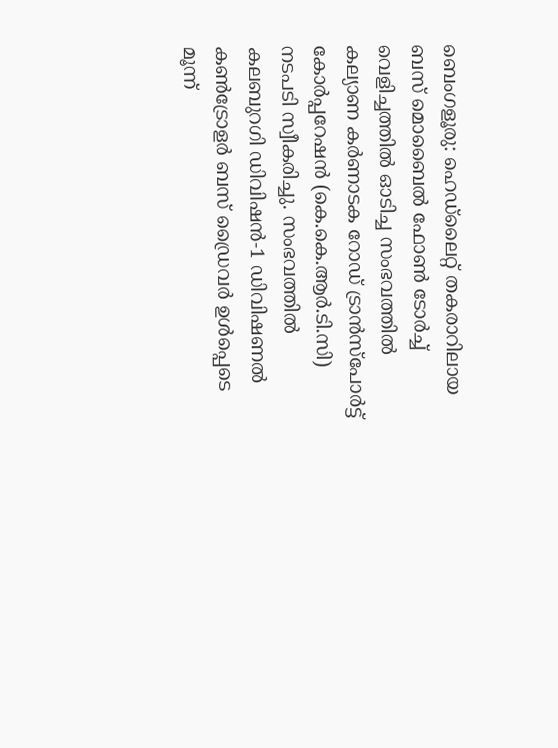ബെംഗളൂരു: ഹെഡ്ലൈറ്റ് തകരാറിലായ ബസ് മൊബൈൽ ഫോൺ ടോർച്ച് വെളിച്ചത്തിൽ ഓടിച്ച സംഭവത്തിൽ കല്യാണ കർണാടക റോഡ് ട്രാൻസ്പോർട്ട് കോർപ്പറേഷൻ (കെ.കെ.ആർ.ടി.സി) നടപടി സ്വീകരിച്ചു. സംഭവത്തിൽ കലബുറഗി ഡിവിഷൻ-1 ഡിവിഷണൽ കൺട്രോളർ ബസ് ഡ്രൈവർ ഉൾപ്പെടെ മൂന്ന്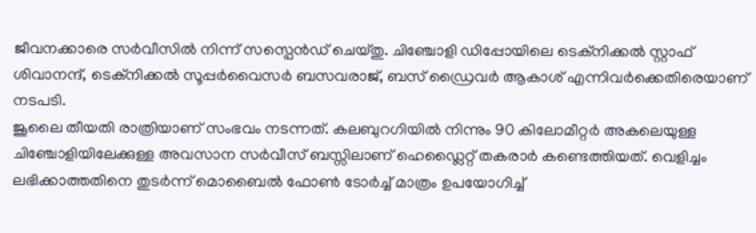ജീവനക്കാരെ സർവീസിൽ നിന്ന് സസ്പെൻഡ് ചെയ്തു. ചിഞ്ചോളി ഡിപ്പോയിലെ ടെക്നിക്കൽ സ്റ്റാഫ് ശിവാനന്ദ്, ടെക്നിക്കൽ സൂപ്പർവൈസർ ബസവരാജ്, ബസ് ഡ്രൈവർ ആകാശ് എന്നിവർക്കെതിരെയാണ് നടപടി.
ജൂലൈ തീയതി രാത്രിയാണ് സംഭവം നടന്നത്. കലബുറഗിയിൽ നിന്നും 90 കിലോമീറ്റർ അകലെയുള്ള ചിഞ്ചോളിയിലേക്കുള്ള അവസാന സർവീസ് ബസ്സിലാണ് ഹെഡ്ലൈറ്റ് തകരാർ കണ്ടെത്തിയത്. വെളിച്ചം ലഭിക്കാത്തതിനെ തുടർന്ന് മൊബൈൽ ഫോൺ ടോർച്ച് മാത്രം ഉപയോഗിച്ച്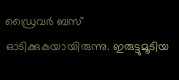ഡ്രൈവർ ബസ് ഓടിക്കുകയായിരുന്നു. ഇരുട്ടുമൂടിയ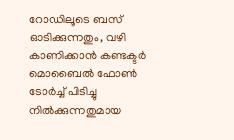റോഡിലൂടെ ബസ് ഓടിക്കുന്നതും, വഴി കാണിക്കാൻ കണ്ടക്ടർ മൊബൈൽ ഫോൺ ടോർച്ച് പിടിച്ചു നിൽക്കുന്നതുമായ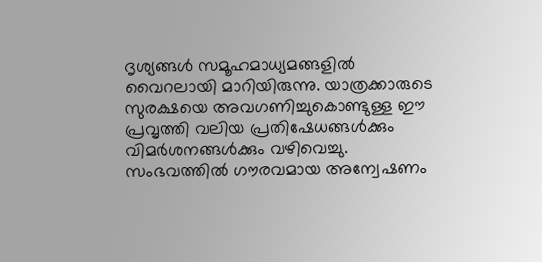ദൃശ്യങ്ങൾ സമൂഹമാധ്യമങ്ങളിൽ വൈറലായി മാറിയിരുന്നു. യാത്രക്കാരുടെ സുരക്ഷയെ അവഗണിച്ചുകൊണ്ടുള്ള ഈ പ്രവൃത്തി വലിയ പ്രതിഷേധങ്ങൾക്കും വിമർശനങ്ങൾക്കും വഴിവെച്ചു. സംഭവത്തിൽ ഗൗരവമായ അന്വേഷണം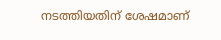നടത്തിയതിന് ശേഷമാണ്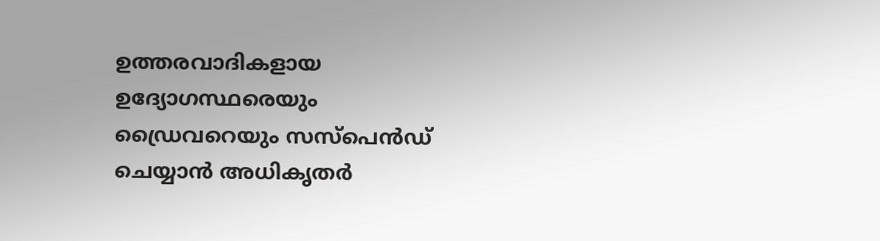ഉത്തരവാദികളായ ഉദ്യോഗസ്ഥരെയും ഡ്രൈവറെയും സസ്പെൻഡ് ചെയ്യാൻ അധികൃതർ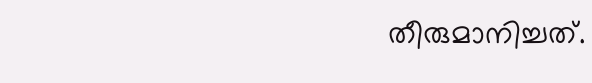തീരുമാനിച്ചത്.